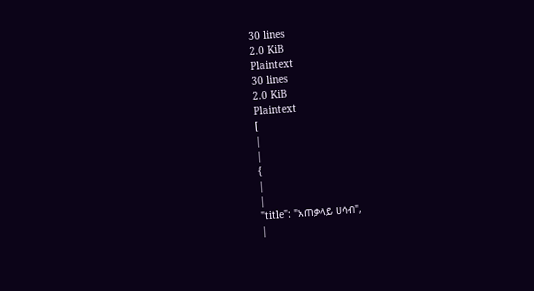30 lines
2.0 KiB
Plaintext
30 lines
2.0 KiB
Plaintext
[
|
|
{
|
|
"title": "አጠቃላይ ሀሳብ",
|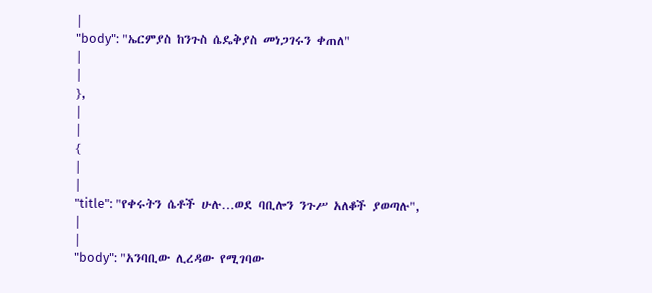|
"body": "ኤርምያስ ከንጉስ ሴዴቅያስ መነጋገሩን ቀጠለ"
|
|
},
|
|
{
|
|
"title": "የቀሩትን ሴቶች ሁሉ…ወደ ባቢሎን ንጉሥ አለቆች ያወጣሉ",
|
|
"body": "አንባቢው ሊረዳው የሚገባው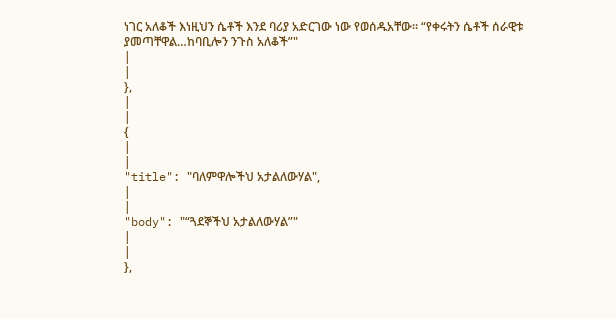ነገር አለቆች እነዚህን ሴቶች እንደ ባሪያ አድርገው ነው የወሰዱአቸው፡፡ “የቀሩትን ሴቶች ሰራዊቱ ያመጣቸዋል…ከባቢሎን ንጉስ አለቆች”"
|
|
},
|
|
{
|
|
"title": "ባለምዋሎችህ አታልለውሃል",
|
|
"body": "“ጓደኞችህ አታልለውሃል”"
|
|
},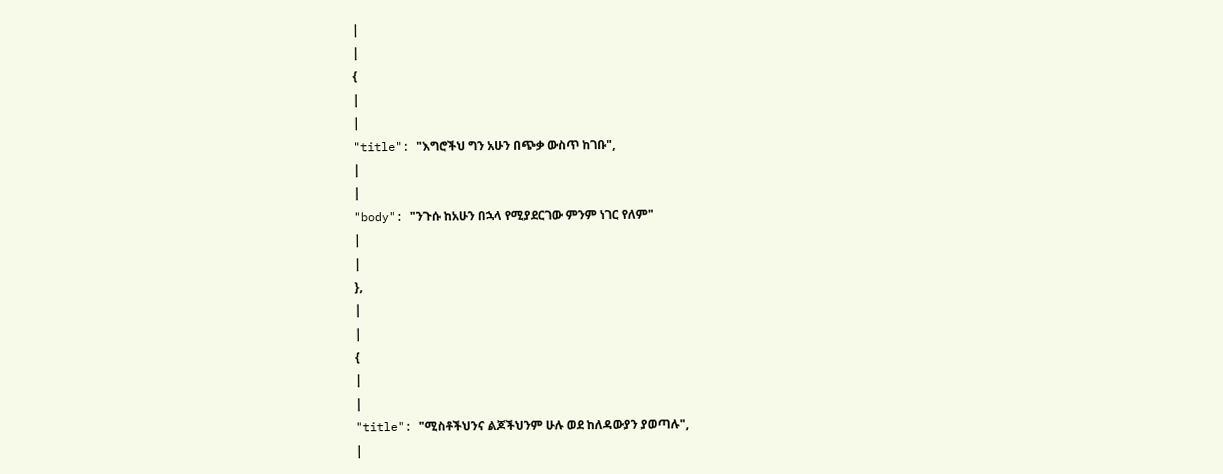|
|
{
|
|
"title": "እግሮችህ ግን አሁን በጭቃ ውስጥ ከገቡ",
|
|
"body": "ንጉሱ ከአሁን በኋላ የሚያደርገው ምንም ነገር የለም"
|
|
},
|
|
{
|
|
"title": "ሚስቶችህንና ልጆችህንም ሁሉ ወደ ከለዳውያን ያወጣሉ",
|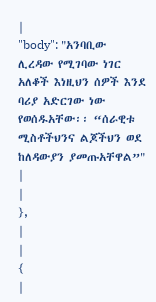|
"body": "አንባቢው ሊረዳው የሚገባው ነገር አለቆች እነዚህን ሰዎች እንደ ባሪያ አድርገው ነው የወሰዱአቸው፡፡ “ሰራዊቱ ሚስቶችህንና ልጆችህን ወደ ከለዳውያን ያመጡአቸዋል”"
|
|
},
|
|
{
|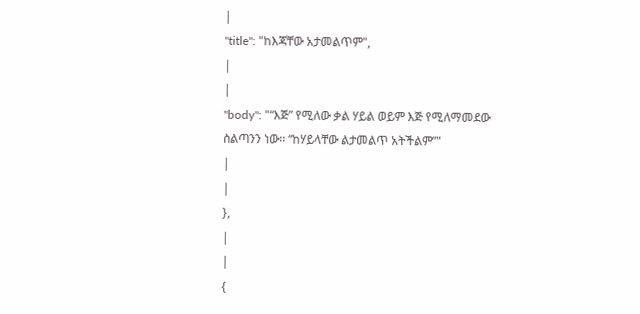|
"title": "ከእጃቸው አታመልጥም",
|
|
"body": "“እጅ” የሚለው ቃል ሃይል ወይም እጅ የሚለማመደው ስልጣንን ነው፡፡ “ከሃይላቸው ልታመልጥ አትችልም”"
|
|
},
|
|
{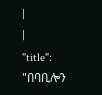|
|
"title": "በባቢሎን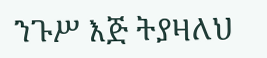ንጉሥ እጅ ትያዛለህ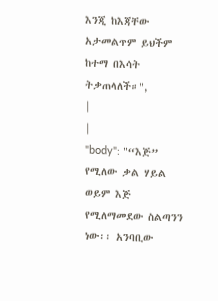እንጂ ከእጃቸው አታመልጥም ይህችም ከተማ በእሳት ትቃጠላለች።",
|
|
"body": "“እጅ” የሚለው ቃል ሃይል ወይም እጅ የሚለማመደው ስልጣንን ነው፡፡ አንባቢው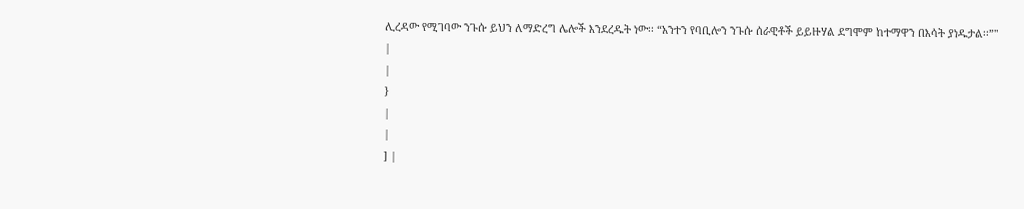ሊረዳው የሚገባው ንጉሱ ይህን ለማድረግ ሌሎች እንደረዱት ነው፡፡ “አንተን የባቢሎን ንጉሱ ሰራዊቶች ይይዙሃል ደግሞም ከተማዋን በእሳት ያነዱታል፡፡”"
|
|
}
|
|
] |